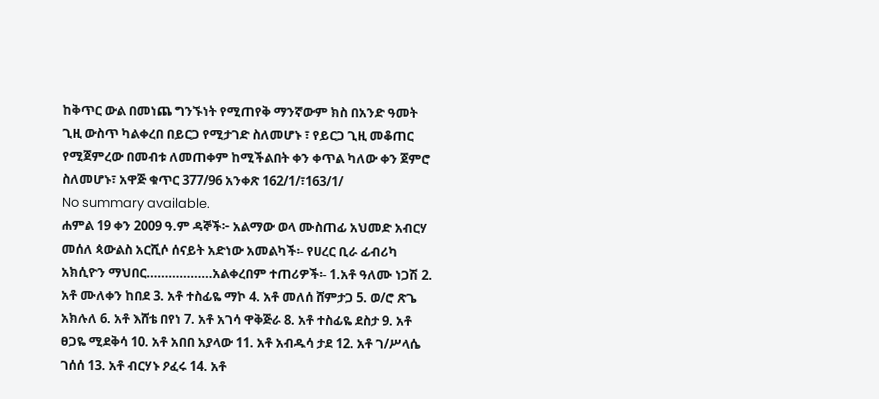ከቅጥር ውል በመነጨ ግንኙነት የሚጠየቅ ማንኛውም ክስ በአንድ ዓመት ጊዚ ውስጥ ካልቀረበ በይርጋ የሚታገድ ስለመሆኑ ፣ የይርጋ ጊዚ መቆጠር የሚጀምረው በመብቱ ለመጠቀም ከሚችልበት ቀን ቀጥል ካለው ቀን ጀምሮ ስለመሆኑ፣ አዋጅ ቁጥር 377/96 አንቀጽ 162/1/፣163/1/
No summary available.
ሐምል 19 ቀን 2009 ዓ.ም ዳኞች፦ አልማው ወላ ሙስጠፊ አህመድ አብርሃ መሰለ ጳውልስ አርሺሶ ሰናይት አድነው አመልካች፡- የሀረር ቢራ ፊብሪካ አክሲዮን ማህበር………………አልቀረበም ተጠሪዎች፡- 1.አቶ ዓለሙ ነጋሽ 2. አቶ ሙለቀን ከበደ 3. አቶ ተስፊዬ ማኮ 4. አቶ መለሰ ሸምታጋ 5. ወ/ሮ ጽጌ አክሉለ 6. አቶ እሸቴ በየነ 7. አቶ አገሳ ዋቅጅራ 8. አቶ ተስፊዬ ደስታ 9. አቶ ፀጋዬ ሚደቅሳ 10. አቶ አበበ አያላው 11. አቶ አብዱሳ ታደ 12. አቶ ገ/ሥላሴ ገሰሰ 13. አቶ ብርሃኑ ዖፈሩ 14. አቶ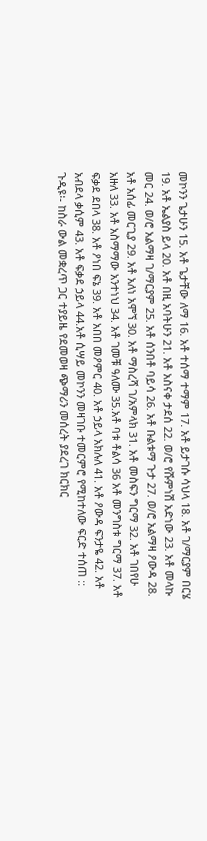መኮንን ጌታሁን 15. አቶ ጌታቸው ለማ 16. አቶ ተሰማ ተማም 17. አቶ ይታገሱ ሳህላ 18. አቶ ገ/ማርያም በርሄ 19. አቶ ኤልያስ ይላ 20. አቶ በዚ አባትሁን 21. አቶ አስናቀ ታደሰ 22. ወ/ሮ የሹምነሽ አድነው 23. አቶ መላኩ መር 24. ወ/ሮ አልማዛ ገ/ማርያም 25. አቶ ሰንበቶ ባይሳ 26. አቶ ቡልቱማ ጉታ 27. ወ/ሮ አልማዛ ዖውዳ 28. አቶ አሰፊ መርጊያ 29. አቶ አለነ አሞኘ 30. አቶ ማስረሻ ገ/አምላክ 31. አቶ መስፍን ግርማ 32. አቶ ገበየሁ አዙለ 33. አቶ አስማማው አንተነህ 34. አቶ ገመቹ ዓለሙ 35.አቶ ባቱ ቶልሳ 36 አቶ መንግስቱ ግርማ 37. አቶ ፍቃደ ደበላ 38. አቶ ዖነበ ፍኔ 39. አቶ አበበ መዖምር 40. አቶ ኃይላ አክሉለ 41. አቶ ዖውዳ ፍንታዬ 42. አቶ አብደላ ቃሲም 43. አቶ ፍቃደ ኃይላ 44.አቶ ሲሣይ መኮንን መዛገቡ ተመርምሮ የሚከተለው ፍርድ ተሰጠ ::
ጉዲዩ፡- ከስራ ውል መቋረጥ ጋር ተያይዜ የደመወዛ ጭማሪን መሰረት ያደረገ ክርክር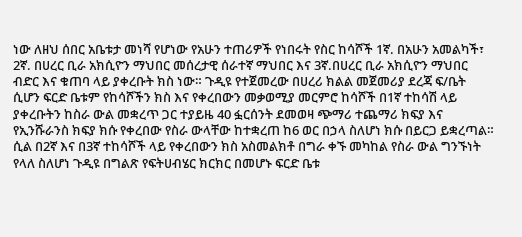ነው ለዘህ ሰበር አቤቱታ መነሻ የሆነው የአሁን ተጠሪዎች የነበሩት የስር ከሳሾች 1ኛ. በአሁን አመልካች፣ 2ኛ. በሀረር ቢራ አክሲዮን ማህበር መሰረታዊ ሰራተኛ ማህበር እና 3ኛ.በሀረር ቢራ አክሲዮን ማህበር ብድር እና ቁጠባ ላይ ያቀረቡት ክስ ነው። ጉዲዩ የተጀመረው በሀረሪ ክልል መጀመሪያ ደረጃ ፍ/ቤት ሲሆን ፍርድ ቤቱም የከሳሾችን ክስ እና የቀረበውን መቃወሚያ መርምሮ ከሳሾች በ1ኛ ተከሳሽ ላይ ያቀረቡትን ከስራ ውል መቋረጥ ጋር ተያይዜ 40 ፏርሰንት ደመወዛ ጭማሪ ተጨማሪ ክፍያ እና የኢንሹራንስ ክፍያ ክሱ የቀረበው የስራ ውላቸው ከተቋረጠ ከ6 ወር በኃላ ስለሆነ ክሱ በይርጋ ይቋረጣል። ሲል በ2ኛ እና በ3ኛ ተከሳሾች ላይ የቀረበውን ክስ አስመልክቶ በግራ ቀኙ መካከል የስራ ውል ግንኙነት የላለ ስለሆነ ጉዲዩ በግልጽ የፍትሀብሄር ክርክር በመሆኑ ፍርድ ቤቱ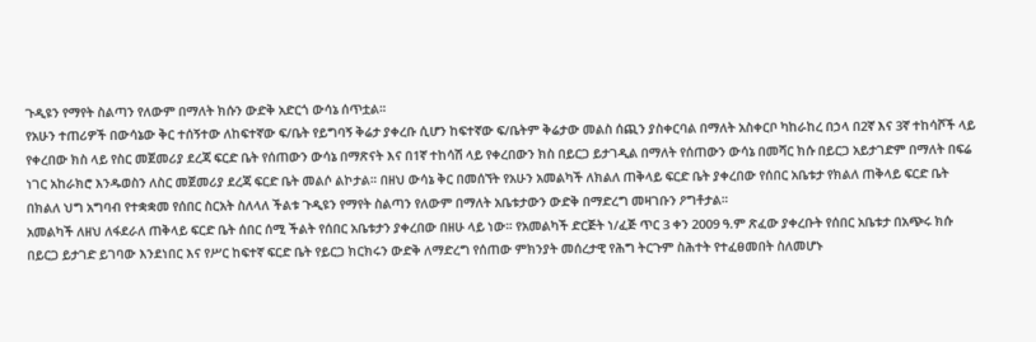ጉዲዩን የማየት ስልጣን የለውም በማለት ክሱን ውድቅ አድርጎ ውሳኔ ሰጥቷል።
የአሁን ተጠሪዎች በውሳኔው ቅር ተሰኝተው ለከፍተኛው ፍ/ቤት የይግባኝ ቅሬታ ያቀረቡ ሲሆን ከፍተኛው ፍ/ቤትም ቅሬታው መልስ ሰጪን ያስቀርባል በማለት አስቀርቦ ካከራከረ በኃላ በ2ኛ እና 3ኛ ተከሳሾች ላይ የቀረበው ክስ ላይ የስር መጀመሪያ ደረጃ ፍርድ ቤት የሰጠውን ውሳኔ በማጽናት እና በ1ኛ ተከሳሽ ላይ የቀረበውን ክስ በይርጋ ይታገዲል በማለት የሰጠውን ውሳኔ በመሻር ክሱ በይርጋ አይታገድም በማለት በፍሬ ነገር አከራክሮ እንዱወስን ለስር መጀመሪያ ደረጃ ፍርድ ቤት መልሶ ልኮታል። በዘህ ውሳኔ ቅር በመሰኘት የአሁን አመልካች ለክልለ ጠቅላይ ፍርድ ቤት ያቀረበው የሰበር አቤቱታ የክልለ ጠቅላይ ፍርድ ቤት በክልለ ህግ አግባብ የተቋቋመ የሰበር ስርአት ስለላለ ችልቱ ጉዲዩን የማየት ስልጣን የለውም በማለት አቤቱታውን ውድቅ በማድረግ መዛገቡን ዖግቶታል።
አመልካች ለዘህ ለፋደራለ ጠቅላይ ፍርድ ቤት ሰበር ሰሚ ችልት የሰበር አቤቱታን ያቀረበው በዘሁ ላይ ነው። የአመልካች ድርጅት ነ/ፈጅ ጥር 3 ቀን 2009 ዓ.ም ጽፈው ያቀረቡት የሰበር አቤቱታ በአጭሩ ክሱ በይርጋ ይታገድ ይገባው እንደነበር እና የሥር ከፍተኛ ፍርድ ቤት የይርጋ ክርክሩን ውድቅ ለማድረግ የሰጠው ምክንያት መሰረታዊ የሕግ ትርጉም ስሕተት የተፈፀመበት ስለመሆኑ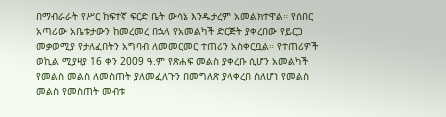በማብራራት የሥር ከፍተኛ ፍርድ ቤት ውሳኔ እንዱታረም አመልክተዋል። የሰበር አጣሪው አቤቱታውን ከመረመረ በኋላ የአመልካች ድርጅት ያቀረበው የይርጋ መቃወሚያ የታለፈበትን አግባብ ለመመርመር ተጠሪን አስቀርቧል። የተጠሪዎች ወኪል ሚያዛያ 16 ቀን 2009 ዓ.ም የጽሐፍ መልስ ያቀረቡ ሲሆን አመልካች የመልስ መልስ ለመስጠት ያለመፈለጉን በመግለጽ ያላቀረበ ስለሆነ የመልስ መልስ የመስጠት መብቱ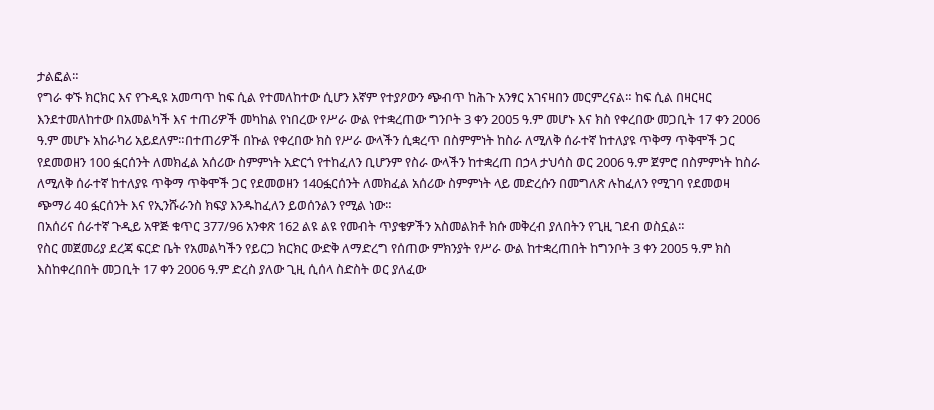ታልፎል።
የግራ ቀኙ ክርክር እና የጉዲዩ አመጣጥ ከፍ ሲል የተመለከተው ሲሆን እኛም የተያዖውን ጭብጥ ከሕጉ አንፃር አገናዛበን መርምረናል። ከፍ ሲል በዛርዛር እንደተመለከተው በአመልካች እና ተጠሪዎች መካከል የነበረው የሥራ ውል የተቋረጠው ግንቦት 3 ቀን 2005 ዓ.ም መሆኑ እና ክስ የቀረበው መጋቢት 17 ቀን 2006 ዓ.ም መሆኑ አከራካሪ አይደለም።በተጠሪዎች በኩል የቀረበው ክስ የሥራ ውላችን ሲቋረጥ በስምምነት ከስራ ለሚለቅ ሰራተኛ ከተለያዩ ጥቅማ ጥቅሞች ጋር የደመወዘን 100 ፏርሰንት ለመክፈል አሰሪው ስምምነት አድርጎ የተከፈለን ቢሆንም የስራ ውላችን ከተቋረጠ በኃላ ታህሳስ ወር 2006 ዓ.ም ጀምሮ በስምምነት ከስራ ለሚለቅ ሰራተኛ ከተለያዩ ጥቅማ ጥቅሞች ጋር የደመወዘን 140ፏርሰንት ለመክፈል አሰሪው ስምምነት ላይ መድረሱን በመግለጽ ሉከፈለን የሚገባ የደመወዛ ጭማሪ 40 ፏርሰንት እና የኢንሹራንስ ክፍያ እንዱከፈለን ይወሰንልን የሚል ነው።
በአሰሪና ሰራተኛ ጉዲይ አዋጅ ቁጥር 377/96 አንቀጽ 162 ልዩ ልዩ የመብት ጥያቄዎችን አስመልክቶ ክሱ መቅረብ ያለበትን የጊዚ ገደብ ወስኗል።
የስር መጀመሪያ ደረጃ ፍርድ ቤት የአመልካችን የይርጋ ክርክር ውድቅ ለማድረግ የሰጠው ምክንያት የሥራ ውል ከተቋረጠበት ከግንቦት 3 ቀን 2005 ዓ.ም ክስ እስከቀረበበት መጋቢት 17 ቀን 2006 ዓ.ም ድረስ ያለው ጊዚ ሲሰላ ስድስት ወር ያለፈው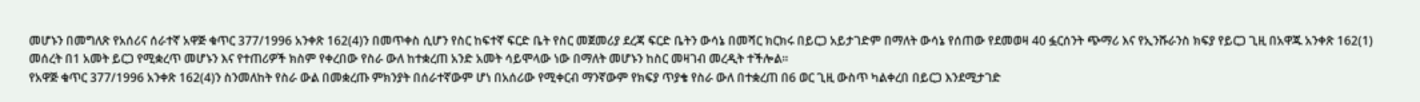መሆኑን በመግለጽ የአሰሪና ሰራተኛ አዋጅ ቁጥር 377/1996 አንቀጽ 162(4)ን በመጥቀስ ሲሆን የስር ከፍተኛ ፍርድ ቤት የስር መጀመሪያ ደረጃ ፍርድ ቤትን ውሳኔ በመሻር ክርክሩ በይርጋ አይታገድም በማለት ውሳኔ የሰጠው የደመወዛ 40 ፏርሰንት ጭማሪ እና የኢንሹራንስ ክፍያ የይርጋ ጊዚ በአዋጁ አንቀጽ 162(1) መሰረት በ1 አመት ይርጋ የሚቋረጥ መሆኑን እና የተጠሪዎች ክስም የቀረበው የስራ ውለ ከተቋረጠ አንድ አመት ሳይሞላው ነው በማለት መሆኑን ከስር መዛገብ መረዲት ተችሎል።
የአዋጅ ቁጥር 377/1996 አንቀጽ 162(4)ን ስንመለከት የስራ ውል በመቋረጡ ምክንያት በሰራተኛውም ሆነ በአሰሪው የሚቀርብ ማንኛውም የክፍያ ጥያቄ የስራ ውለ በተቋረጠ በ6 ወር ጊዚ ውስጥ ካልቀረበ በይርጋ እንደሚታገድ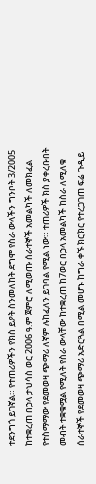ተደንግጎ ይገኛል። የተጠሪዎችን የክስ ይዖት ስንመለከት ደግሞ የስራ ውላችን ግንቦት 3/2005 ከተቋረጠ በኃላ ታህሳስ ወር 2006 ዓ.ም ጀምሮ ለሚወጡ ሰራተኞች አመልካች ለመክፈል የተስማማው የደመወዛ ጭማሪ ለኛም ሉከፈለን ይገባል የሚል ነው። ተጠሪዎች ክስ ያቀረቡበት መብት ተቋቁሟል የሚለት የስራ ውላቸው ከተቋረጠ ከ7ወር በኃላ አመልካች ከስራ ለሚለቁ ሰራተኞች የደመወዛ ጭማሪ አድርጓል በሚል መሆኑ ከግራ ቀኙ ክርክር የተረጋገጠ ፍሬ ጉዲይ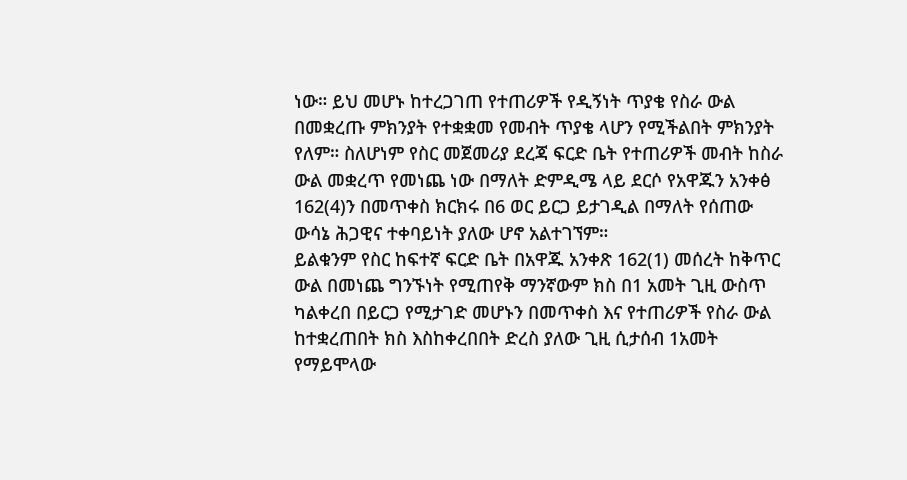ነው። ይህ መሆኑ ከተረጋገጠ የተጠሪዎች የዲኝነት ጥያቄ የስራ ውል በመቋረጡ ምክንያት የተቋቋመ የመብት ጥያቄ ላሆን የሚችልበት ምክንያት የለም። ስለሆነም የስር መጀመሪያ ደረጃ ፍርድ ቤት የተጠሪዎች መብት ከስራ ውል መቋረጥ የመነጨ ነው በማለት ድምዲሜ ላይ ደርሶ የአዋጁን አንቀፅ 162(4)ን በመጥቀስ ክርክሩ በ6 ወር ይርጋ ይታገዲል በማለት የሰጠው ውሳኔ ሕጋዊና ተቀባይነት ያለው ሆኖ አልተገኘም።
ይልቁንም የስር ከፍተኛ ፍርድ ቤት በአዋጁ አንቀጽ 162(1) መሰረት ከቅጥር ውል በመነጨ ግንኙነት የሚጠየቅ ማንኛውም ክስ በ1 አመት ጊዚ ውስጥ ካልቀረበ በይርጋ የሚታገድ መሆኑን በመጥቀስ እና የተጠሪዎች የስራ ውል ከተቋረጠበት ክስ እስከቀረበበት ድረስ ያለው ጊዚ ሲታሰብ 1አመት የማይሞላው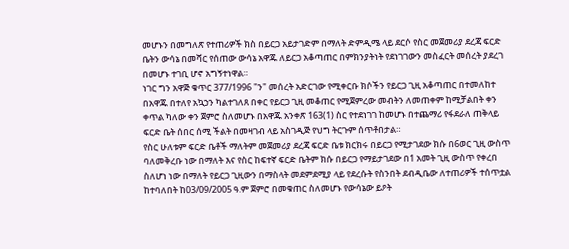መሆኑን በመግለጽ የተጠሪዎች ክስ በይርጋ አይታገድም በማለት ድምዲሜ ላይ ደርሶ የስር መጀመሪያ ደረጃ ፍርድ ቤትን ውሳኔ በመሻር የሰጠው ውሳኔ አዋጁ ለይርጋ አቆጣጠር በምክንያትነት የደነገገውን መስፈርት መሰረት ያደረገ በመሆኑ ተገቢ ሆኖ አግኝተነዋል።
ነገር ግን አዋጅ ቁጥር 377/1996 "ን" መሰረት አድርገው የሚቀርቡ ክሶችን የይርጋ ጊዚ አቆጣጠር በተመለከተ በአዋጁ በተለየ አኳኃን ካልተገለጸ በቀር የይርጋ ጊዚ መቆጠር የሚጀምረው መብትን ለመጠቀም ከሚቻልበት ቀን ቀጥል ካለው ቀን ጀምሮ ስለመሆኑ በአዋጁ አንቀጽ 163(1) ስር የተደነገገ ከመሆኑ በተጨማሪ የፋደራለ ጠቅላይ ፍርድ ቤት ሰበር ሰሚ ችልት በመዛገብ ላይ አስገዲጅ የህግ ትርጉም ሰጥቶበታል።
የስር ሁለቱም ፍርድ ቤቶች ማለትም መጀመሪያ ደረጃ ፍርድ ቤቱ ክርክሩ በይርጋ የሚታገደው ክሱ በ6ወር ጊዚ ውስጥ ባለመቅረቡ ነው በማለት እና የስር ከፍተኛ ፍርድ ቤትም ክሱ በይርጋ የማይታገደው በ1 አመት ጊዚ ውስጥ የቀረበ ስለሆነ ነው በማለት የይርጋ ጊዚውን በማስላት መደምደሚያ ላይ የደረሱት የስንበት ደብዲቤው ለተጠሪዎች ተሰጥቷል ከተባለበት ከ03/09/2005 ዓ.ም ጀምሮ በመቁጠር ስለመሆኑ የውሳኔው ይዖት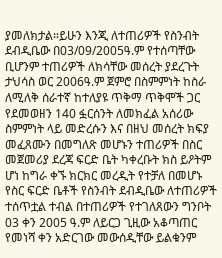ያመለክታል።ይሁን እንጂ ለተጠሪዎች የስንብት ደብዲቤው በ03/09/2005ዓ.ም የተሰጣቸው ቢሆንም ተጠሪዎች ለክሳቸው መሰረት ያደረጉት ታህሳስ ወር 2006ዓ.ም ጀምሮ በስምምነት ከስራ ለሚለቅ ሰራተኛ ከተለያዩ ጥቅማ ጥቅሞች ጋር የደመወዘን 140 ፏርሰንት ለመክፈል አሰሪው ስምምነት ላይ መድረሱን እና በዘህ መሰረት ክፍያ መፈጸሙን በመግለጽ መሆኑን ተጠሪዎች በስር መጀመሪያ ደረጃ ፍርድ ቤት ካቀረቡት ክስ ይዖትም ሆነ ከግራ ቀኙ ክርክር መረዲት የተቻለ በመሆኑ የስር ፍርድ ቤቶች የስንብት ደብዲቤው ለተጠሪዎች ተሰጥቷል ተብል በተጠሪዎች የተገለጸውን ግንቦት 03 ቀን 2005 ዓ.ም ለይርጋ ጊዚው አቆጣጠር የመነሻ ቀን አድርገው መውሰዲቸው ይልቁንም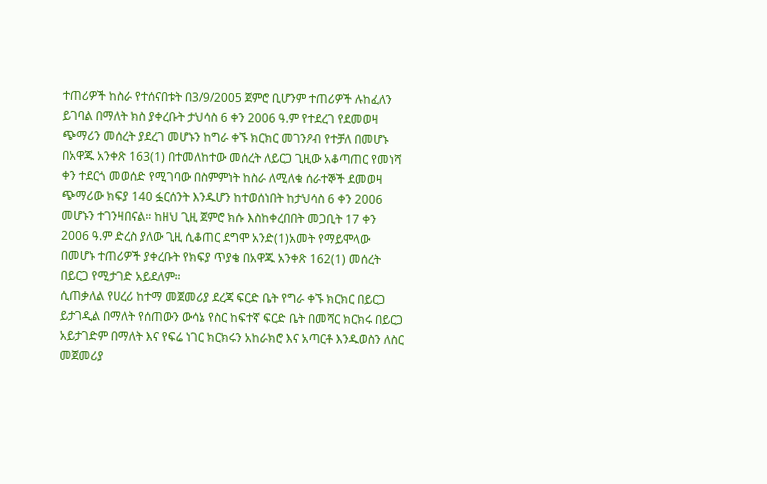ተጠሪዎች ከስራ የተሰናበቱት በ3/9/2005 ጀምሮ ቢሆንም ተጠሪዎች ሉከፈለን ይገባል በማለት ክስ ያቀረቡት ታህሳስ 6 ቀን 2006 ዓ.ም የተደረገ የደመወዛ ጭማሪን መሰረት ያደረገ መሆኑን ከግራ ቀኙ ክርክር መገንዖብ የተቻለ በመሆኑ በአዋጁ አንቀጽ 163(1) በተመለከተው መሰረት ለይርጋ ጊዚው አቆጣጠር የመነሻ ቀን ተደርጎ መወሰድ የሚገባው በስምምነት ከስራ ለሚለቁ ሰራተኞች ደመወዛ ጭማሪው ክፍያ 140 ፏርሰንት እንዱሆን ከተወሰነበት ከታህሳስ 6 ቀን 2006 መሆኑን ተገንዛበናል። ከዘህ ጊዚ ጀምሮ ክሱ እስከቀረበበት መጋቢት 17 ቀን 2006 ዓ.ም ድረስ ያለው ጊዚ ሲቆጠር ደግሞ አንድ(1)አመት የማይሞላው በመሆኑ ተጠሪዎች ያቀረቡት የክፍያ ጥያቄ በአዋጁ አንቀጽ 162(1) መሰረት በይርጋ የሚታገድ አይደለም።
ሲጠቃለል የሀረሪ ከተማ መጀመሪያ ደረጃ ፍርድ ቤት የግራ ቀኙ ክርክር በይርጋ ይታገዲል በማለት የሰጠውን ውሳኔ የስር ከፍተኛ ፍርድ ቤት በመሻር ክርክሩ በይርጋ አይታገድም በማለት እና የፍሬ ነገር ክርክሩን አከራክሮ እና አጣርቶ እንዱወስን ለስር መጀመሪያ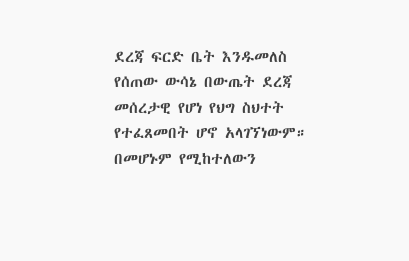ደረጃ ፍርድ ቤት እንዱመለስ የሰጠው ውሳኔ በውጤት ደረጃ መሰረታዊ የሆነ የህግ ስህተት የተፈጸመበት ሆኖ አላገኘነውም። በመሆኑም የሚከተለውን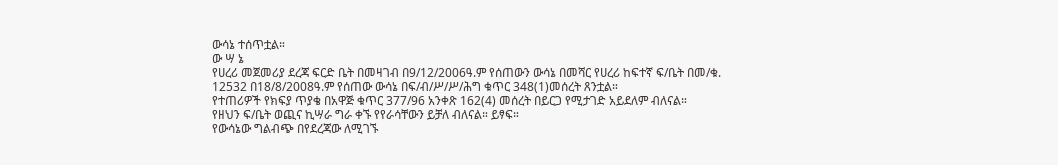ውሳኔ ተሰጥቷል።
ው ሣ ኔ
የሀረሪ መጀመሪያ ደረጃ ፍርድ ቤት በመዛገብ በ9/12/2006ዓ.ም የሰጠውን ውሳኔ በመሻር የሀረሪ ከፍተኛ ፍ/ቤት በመ/ቁ. 12532 በ18/8/2008ዓ.ም የሰጠው ውሳኔ በፍ/ብ/ሥ/ሥ/ሕግ ቁጥር 348(1)መሰረት ጸንቷል።
የተጠሪዎች የክፍያ ጥያቄ በአዋጅ ቁጥር 377/96 አንቀጽ 162(4) መሰረት በይርጋ የሚታገድ አይደለም ብለናል።
የዘህን ፍ/ቤት ወጪና ኪሣራ ግራ ቀኙ የየራሳቸውን ይቻለ ብለናል። ይፃፍ።
የውሳኔው ግልብጭ በየደረጃው ለሚገኙ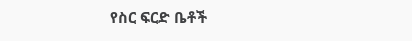የስር ፍርድ ቤቶች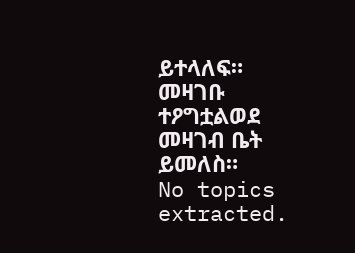ይተላለፍ።
መዛገቡ ተዖግቷልወደ መዛገብ ቤት ይመለስ።
No topics extracted.